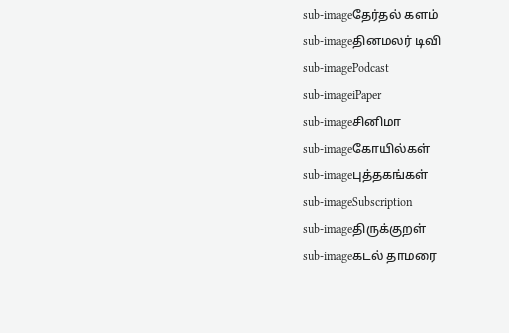sub-imageதேர்தல் களம்
sub-imageதினமலர் டிவி
sub-imagePodcast
sub-imageiPaper
sub-imageசினிமா
sub-imageகோயில்கள்
sub-imageபுத்தகங்கள்
sub-imageSubscription
sub-imageதிருக்குறள்
sub-imageகடல் தாமரை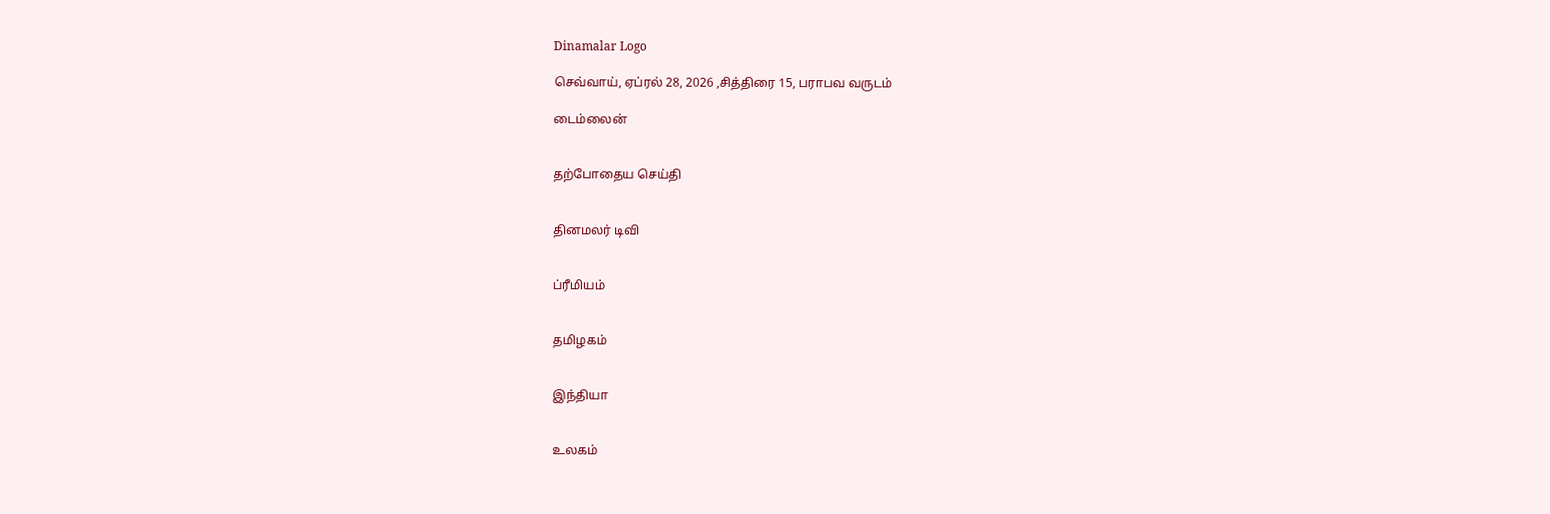Dinamalar Logo

செவ்வாய், ஏப்ரல் 28, 2026 ,சித்திரை 15, பராபவ வருடம்

டைம்லைன்


தற்போதைய செய்தி


தினமலர் டிவி


ப்ரீமியம்


தமிழகம்


இந்தியா


உலகம்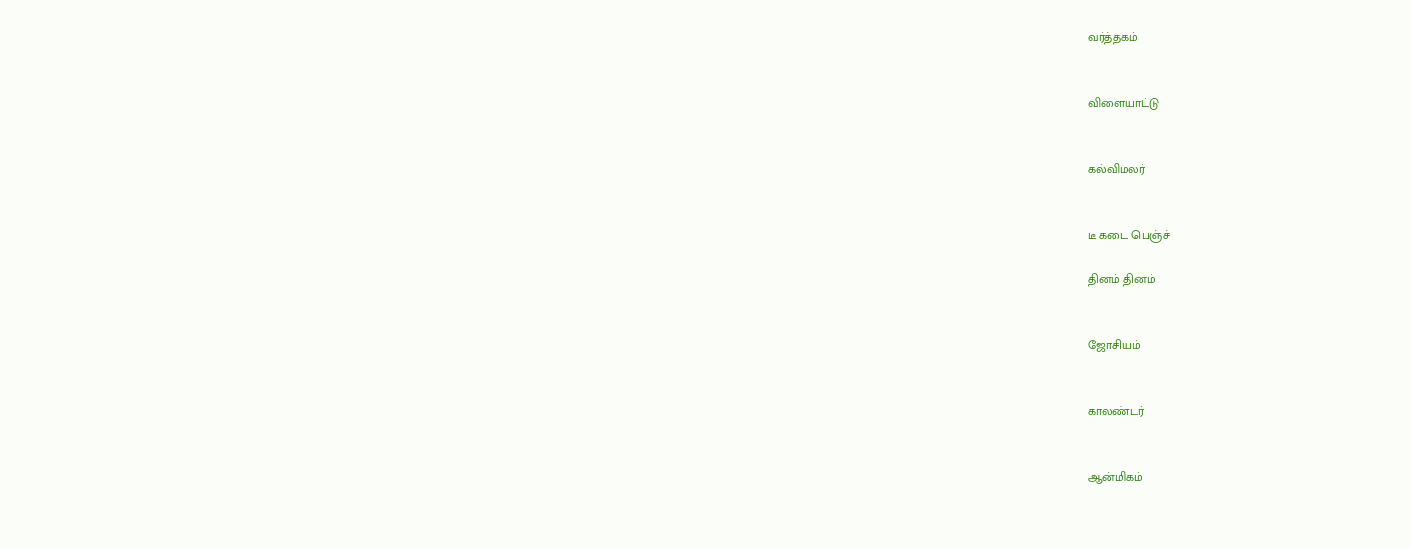வர்த்தகம்


விளையாட்டு


கல்விமலர்


டீ கடை பெஞ்ச்

தினம் தினம்


ஜோசியம்


காலண்டர்


ஆன்மிகம்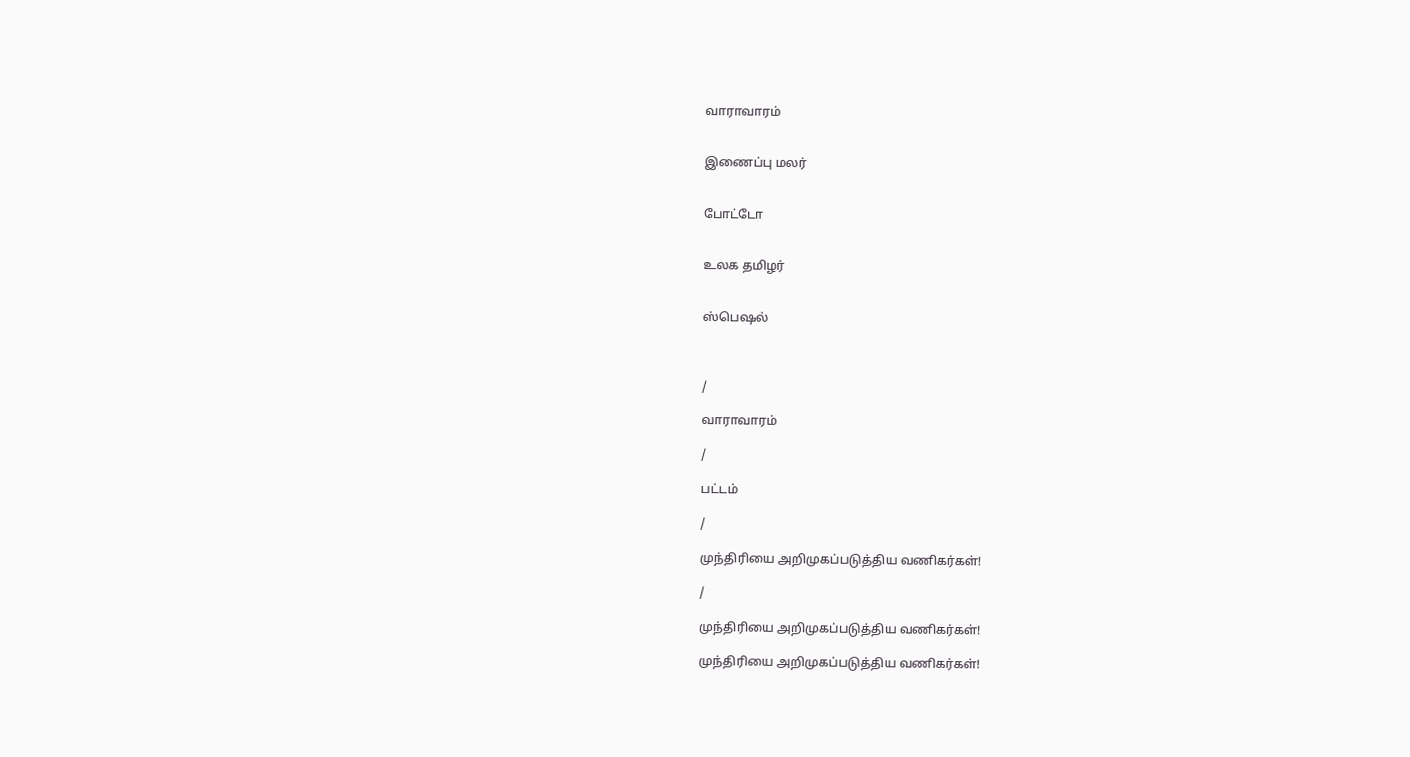வாராவாரம்


இணைப்பு மலர்


போட்டோ


உலக தமிழர்


ஸ்பெஷல்



/

வாராவாரம்

/

பட்டம்

/

முந்திரியை அறிமுகப்படுத்திய வணிகர்கள்!

/

முந்திரியை அறிமுகப்படுத்திய வணிகர்கள்!

முந்திரியை அறிமுகப்படுத்திய வணிகர்கள்!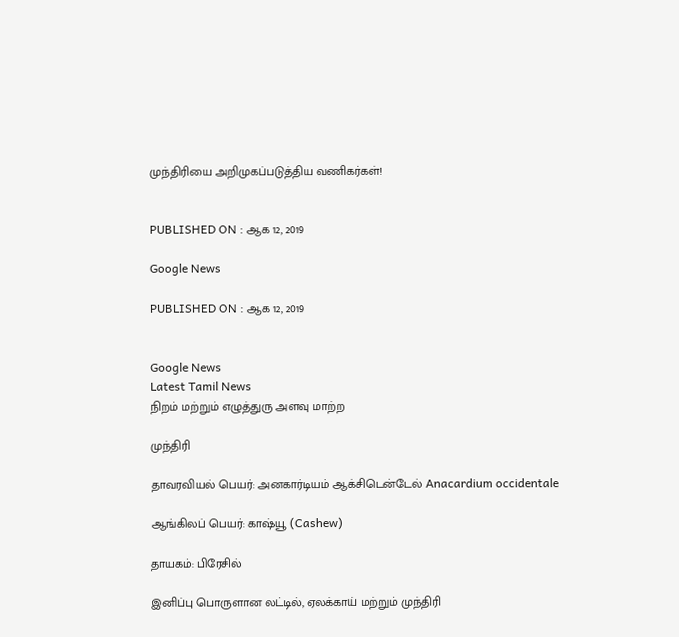முந்திரியை அறிமுகப்படுத்திய வணிகர்கள்!


PUBLISHED ON : ஆக 12, 2019

Google News

PUBLISHED ON : ஆக 12, 2019


Google News
Latest Tamil News
நிறம் மற்றும் எழுத்துரு அளவு மாற்ற

முந்திரி

தாவரவியல் பெயர்: அனகார்டியம் ஆக்சிடென்டேல் Anacardium occidentale

ஆங்கிலப் பெயர்: காஷ்யூ (Cashew)

தாயகம்: பிரேசில்

இனிப்பு பொருளான லட்டில், ஏலக்காய் மற்றும் முந்திரி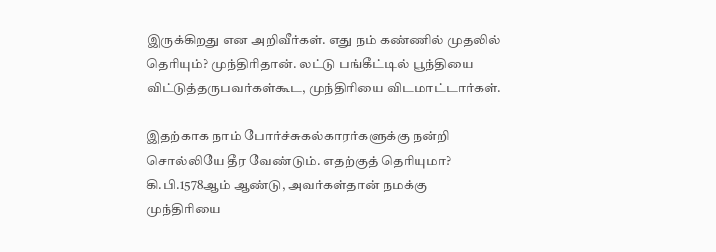இருக்கிறது என அறிவீர்கள். எது நம் கண்ணில் முதலில் தெரியும்? முந்திரிதான். லட்டு பங்கீட்டில் பூந்தியை விட்டுத்தருபவர்கள்கூட, முந்திரியை விடமாட்டார்கள்.

இதற்காக நாம் போர்ச்சுகல்காரர்களுக்கு நன்றி சொல்லியே தீர வேண்டும். எதற்குத் தெரியுமா? கி.பி.1578ஆம் ஆண்டு, அவர்கள்தான் நமக்கு முந்திரியை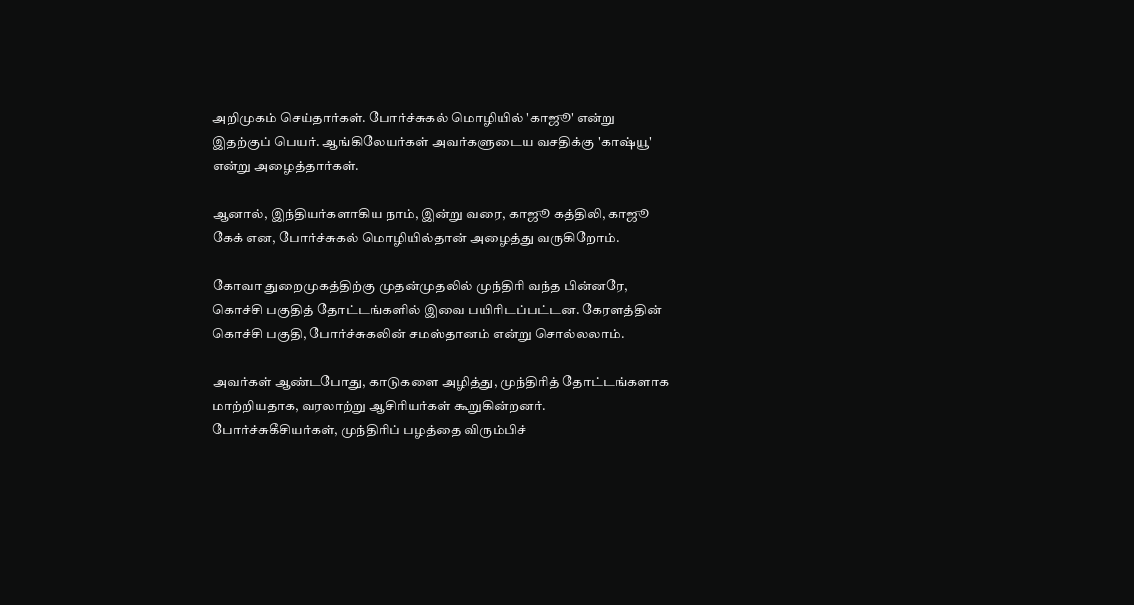அறிமுகம் செய்தார்கள். போர்ச்சுகல் மொழியில் 'காஜூ' என்று இதற்குப் பெயர். ஆங்கிலேயர்கள் அவர்களுடைய வசதிக்கு 'காஷ்யூ' என்று அழைத்தார்கள்.

ஆனால், இந்தியர்களாகிய நாம், இன்று வரை, காஜூ கத்திலி, காஜூ கேக் என, போர்ச்சுகல் மொழியில்தான் அழைத்து வருகிறோம்.

கோவா துறைமுகத்திற்கு முதன்முதலில் முந்திரி வந்த பின்னரே, கொச்சி பகுதித் தோட்டங்களில் இவை பயிரிடப்பட்டன. கேரளத்தின் கொச்சி பகுதி, போர்ச்சுகலின் சமஸ்தானம் என்று சொல்லலாம்.

அவர்கள் ஆண்டபோது, காடுகளை அழித்து, முந்திரித் தோட்டங்களாக மாற்றியதாக, வரலாற்று ஆசிரியர்கள் கூறுகின்றனர். போர்ச்சுகீசியர்கள், முந்திரிப் பழத்தை விரும்பிச்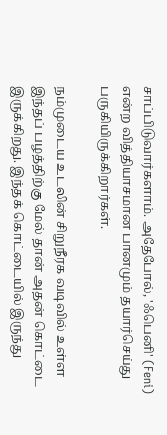சாப்பிடுவார்களாம். அதேபோல், 'ஃபெனி' (Feni) என்ற வித்தியாசமான பானமும் தயார்செய்து பருகியிருக்கிறார்கள்.

நம்முடைய உடலின் சிறுநீரக வடிவில் உள்ள இந்தப் பழத்திற்கு மேல் தான் அதன் கொட்டை இருக்கிறது. இந்தக் கொட்டையில் இருந்து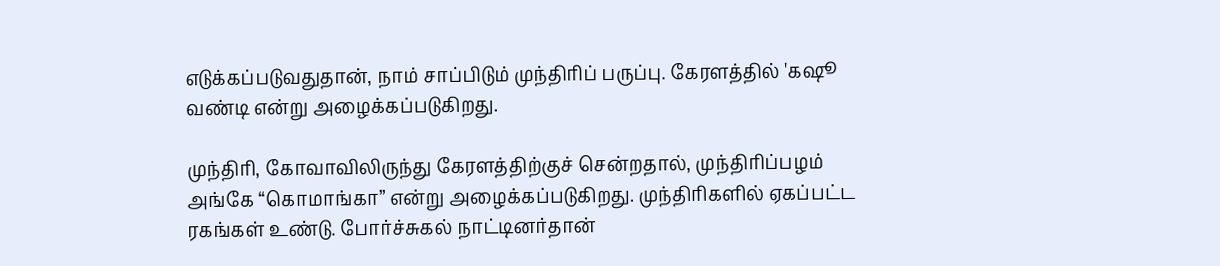எடுக்கப்படுவதுதான், நாம் சாப்பிடும் முந்திரிப் பருப்பு. கேரளத்தில் 'கஷூ வண்டி என்று அழைக்கப்படுகிறது.

முந்திரி, கோவாவிலிருந்து கேரளத்திற்குச் சென்றதால், முந்திரிப்பழம் அங்கே “கொமாங்கா” என்று அழைக்கப்படுகிறது. முந்திரிகளில் ஏகப்பட்ட ரகங்கள் உண்டு. போர்ச்சுகல் நாட்டினர்தான்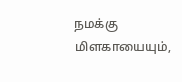நமக்கு மிளகாயையும்,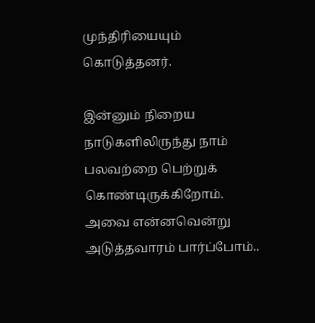முந்திரியையும் கொடுத்தனர்.

இன்னும் நிறைய நாடுகளிலிருந்து நாம் பலவற்றை பெற்றுக் கொண்டிருக்கிறோம். அவை என்னவென்று அடுத்தவாரம் பார்ப்போம்..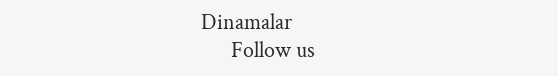Dinamalar
      Follow us